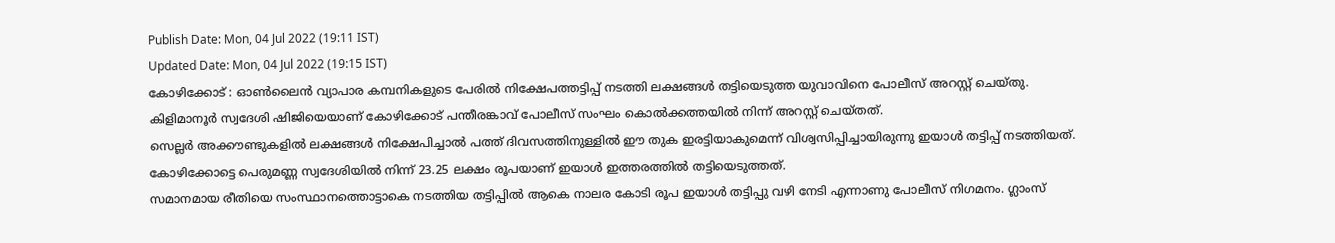Publish Date: Mon, 04 Jul 2022 (19:11 IST)
Updated Date: Mon, 04 Jul 2022 (19:15 IST)
കോഴിക്കോട് : ഓൺലൈൻ വ്യാപാര കമ്പനികളുടെ പേരിൽ നിക്ഷേപത്തട്ടിപ്പ് നടത്തി ലക്ഷങ്ങൾ തട്ടിയെടുത്ത യുവാവിനെ പോലീസ് അറസ്റ്റ് ചെയ്തു. കിളിമാനൂർ സ്വദേശി ഷിജിയെയാണ് കോഴിക്കോട് പന്തീരങ്കാവ് പോലീസ് സംഘം കൊൽക്കത്തയിൽ നിന്ന് അറസ്റ്റ് ചെയ്തത്.
സെല്ലർ അക്കൗണ്ടുകളിൽ ലക്ഷങ്ങൾ നിക്ഷേപിച്ചാൽ പത്ത് ദിവസത്തിനുള്ളിൽ ഈ തുക ഇരട്ടിയാകുമെന്ന് വിശ്വസിപ്പിച്ചായിരുന്നു ഇയാൾ തട്ടിപ്പ് നടത്തിയത്. കോഴിക്കോട്ടെ പെരുമണ്ണ സ്വദേശിയിൽ നിന്ന് 23.25 ലക്ഷം രൂപയാണ് ഇയാൾ ഇത്തരത്തിൽ തട്ടിയെടുത്തത്.
സമാനമായ രീതിയെ സംസ്ഥാനത്തൊട്ടാകെ നടത്തിയ തട്ടിപ്പിൽ ആകെ നാലര കോടി രൂപ ഇയാൾ തട്ടിപ്പു വഴി നേടി എന്നാണു പോലീസ് നിഗമനം. ഗ്ലാംസ്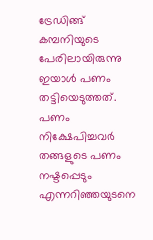ട്രേഡിങ്ങ് കമ്പനിയുടെ പേരിലായിരുന്നു ഇയാൾ പണം തട്ടിയെടുത്തത്. പണം നിക്ഷേപിച്ചവർ തങ്ങളുടെ പണം നഷ്ടപ്പെടും എന്നറിഞ്ഞയുടനെ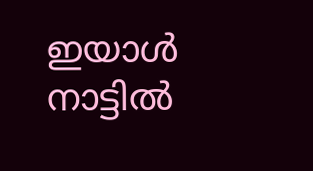ഇയാൾ നാട്ടിൽ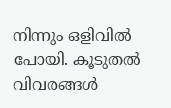നിന്നും ഒളിവിൽ പോയി. കൂടുതൽ വിവരങ്ങൾ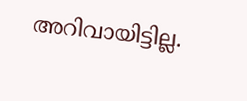അറിവായിട്ടില്ല.